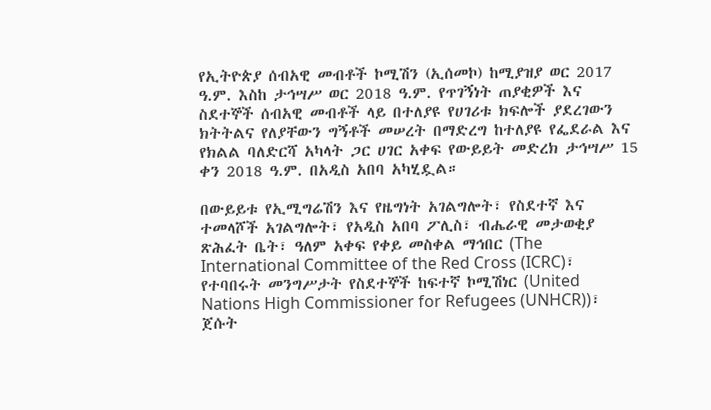የኢትዮጵያ ሰብአዊ መብቶች ኮሚሽን (ኢሰመኮ) ከሚያዝያ ወር 2017 ዓ.ም. እስከ ታኅሣሥ ወር 2018 ዓ.ም. የጥገኝነት ጠያቂዎች እና ስደተኞች ሰብአዊ መብቶች ላይ በተለያዩ የሀገሪቱ ክፍሎች ያደረገውን ክትትልና የለያቸውን ግኝቶች መሠረት በማድረግ ከተለያዩ የፌደራል እና የክልል ባለድርሻ አካላት ጋር ሀገር አቀፍ የውይይት መድረክ ታኅሣሥ 15 ቀን 2018 ዓ.ም. በአዲስ አበባ አካሂዷል።

በውይይቱ የኢሚግሬሽን እና የዜግነት አገልግሎት፣ የስደተኛ እና ተመላሾች አገልግሎት፣ የአዲስ አበባ ፖሊስ፣ ብሔራዊ መታወቂያ ጽሕፈት ቤት፣ ዓለም አቀፍ የቀይ መስቀል ማኅበር (The International Committee of the Red Cross (ICRC)፣ የተባበሩት መንግሥታት የስደተኞች ከፍተኛ ኮሚሽነር (United Nations High Commissioner for Refugees (UNHCR))፣ ጀሱት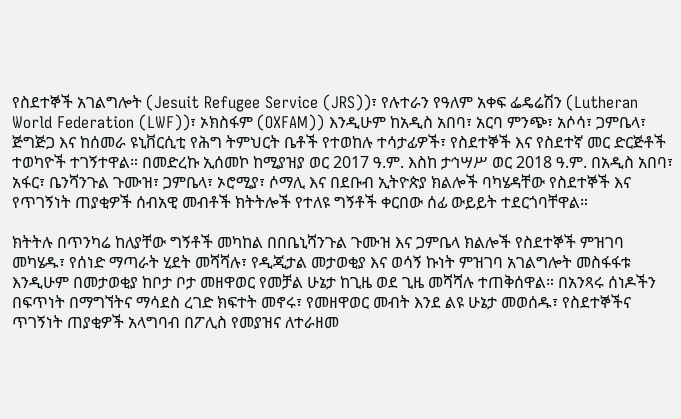የስደተኞች አገልግሎት (Jesuit Refugee Service (JRS))፣ የሉተራን የዓለም አቀፍ ፌዴሬሽን (Lutheran World Federation (LWF))፣ ኦክስፋም (OXFAM)) እንዲሁም ከአዲስ አበባ፣ አርባ ምንጭ፣ አሶሳ፣ ጋምቤላ፣ ጅግጅጋ እና ከሰመራ ዩኒቨርሲቲ የሕግ ትምህርት ቤቶች የተወከሉ ተሳታፊዎች፣ የስደተኞች እና የስደተኛ መር ድርጅቶች ተወካዮች ተገኝተዋል። በመድረኩ ኢሰመኮ ከሚያዝያ ወር 2017 ዓ.ም. እስከ ታኅሣሥ ወር 2018 ዓ.ም. በአዲስ አበባ፣ አፋር፣ ቤንሻንጉል ጉሙዝ፣ ጋምቤላ፣ ኦሮሚያ፣ ሶማሊ እና በደቡብ ኢትዮጵያ ክልሎች ባካሄዳቸው የስደተኞች እና የጥገኝነት ጠያቂዎች ሰብአዊ መብቶች ክትትሎች የተለዩ ግኝቶች ቀርበው ሰፊ ውይይት ተደርጎባቸዋል።

ክትትሉ በጥንካሬ ከለያቸው ግኝቶች መካከል በበቤኒሻንጉል ጉሙዝ እና ጋምቤላ ክልሎች የስደተኞች ምዝገባ መካሄዱ፣ የሰነድ ማጣራት ሂደት መሻሻሉ፣ የዲጂታል መታወቂያ እና ወሳኝ ኩነት ምዝገባ አገልግሎት መስፋፋቱ እንዲሁም በመታወቂያ ከቦታ ቦታ መዘዋወር የመቻል ሁኔታ ከጊዜ ወደ ጊዜ መሻሻሉ ተጠቅሰዋል። በአንጻሩ ሰነዶችን በፍጥነት በማግኘትና ማሳደስ ረገድ ክፍተት መኖሩ፣ የመዘዋወር መብት እንደ ልዩ ሁኔታ መወሰዱ፣ የስደተኞችና ጥገኝነት ጠያቂዎች አላግባብ በፖሊስ የመያዝና ለተራዘመ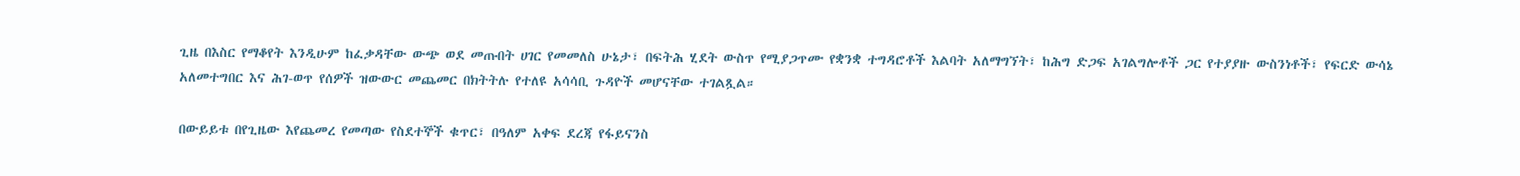ጊዜ በእስር የማቆየት እንዲሁም ከፈቃዳቸው ውጭ ወደ መጡበት ሀገር የመመለስ ሁኔታ፣ በፍትሕ ሂደት ውስጥ የሚያጋጥሙ የቋንቋ ተግዳሮቶች እልባት አለማግኘት፣ ከሕግ ድጋፍ አገልግሎቶች ጋር የተያያዙ ውስንነቶች፣ የፍርድ ውሳኔ አለመተግበር እና ሕገ-ወጥ የሰዎች ዝውውር መጨመር በክትትሉ የተለዩ አሳሳቢ ጉዳዮች መሆናቸው ተገልጿል።

በውይይቱ በየጊዜው እየጨመረ የመጣው የስደተኞች ቁጥር፣ በዓለም አቀፍ ደረጃ የፋይናንስ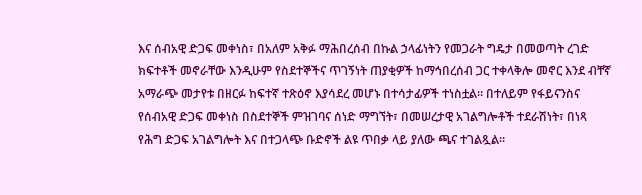እና ሰብአዊ ድጋፍ መቀነስ፣ በአለም አቅፉ ማሕበረሰብ በኩል ኃላፊነትን የመጋራት ግዴታ በመወጣት ረገድ ክፍተቶች መኖራቸው እንዲሁም የስደተኞችና ጥገኝነት ጠያቂዎች ከማኅበረሰብ ጋር ተቀላቅሎ መኖር እንደ ብቸኛ አማራጭ መታየቱ በዘርፉ ከፍተኛ ተጽዕኖ እያሳደረ መሆኑ በተሳታፊዎች ተነስቷል። በተለይም የፋይናንስና የሰብአዊ ድጋፍ መቀነስ በስደተኞች ምዝገባና ሰነድ ማግኘት፣ በመሠረታዊ አገልግሎቶች ተደራሽነት፣ በነጻ የሕግ ድጋፍ አገልግሎት እና በተጋላጭ ቡድኖች ልዩ ጥበቃ ላይ ያለው ጫና ተገልጿል።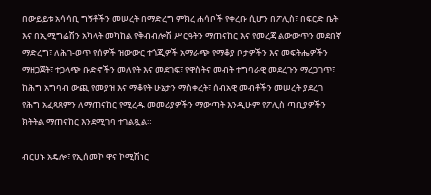በውይይቱ አሳሳቢ ግኝቶችን መሠረት በማድረግ ምክረ ሐሳቦች የቀረቡ ሲሆን በፖሊስ፣ በፍርድ ቤት እና በኢሚግሬሽን አካላት መካከል የቅብብሎሽ ሥርዓትን ማጠናከር እና የመረጃ ልውውጥን መደበኛ ማድረግ፣ ለሕገ-ወጥ የሰዎች ዝውውር ተጎጂዎች አማራጭ የማቆያ ቦታዎችን እና መፍትሔዎችን ማዘጋጀት፣ ተጋላጭ ቡድኖችን መለየት እና መደገፍ፣ የዋስትና መብት ተግባራዊ መደረጉን ማረጋገጥ፣ ከሕግ አግባብ ውጪ የመያዝ እና ማቆየት ሁኔታን ማስቀረት፣ ሰብአዊ መብቶችን መሠረት ያደረገ የሕግ አፈጻጸምን ለማጠናከር የሚረዱ መመሪያዎችን ማውጣት እንዲሁም የፖሊስ ጣቢያዎችን ክትትል ማጠናከር እንደሚገባ ተገልጿል።

ብርሀኑ አዴሎ፣ የኢሰመኮ ዋና ኮሚሽነር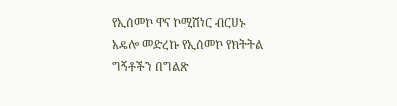የኢሰመኮ ዋና ኮሚሽነር ብርሀኑ አዴሎ መድረኩ የኢሰመኮ የክትትል ግኝቶችን በግልጽ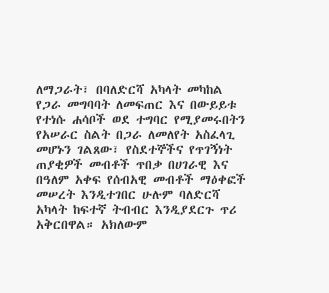ለማጋራት፣ በባለድርሻ አካላት መካከል የጋራ መግባባት ለመፍጠር እና በውይይቱ የተነሱ ሐሳቦች ወደ ተግባር የሚያመሩበትን የአሠራር ስልት በጋራ ለመለየት አስፈላጊ መሆኑን ገልጸው፣ የስደተኞችና የጥገኝነት ጠያቂዎች መብቶች ጥበቃ በሀገራዊ እና በዓለም አቀፍ የሰብአዊ መብቶች ማዕቀፎች መሠረት እንዲተገበር ሁሉም ባለድርሻ አካላት ከፍተኛ ትብብር እንዲያደርጉ ጥሪ አቅርበዋል። አክለውም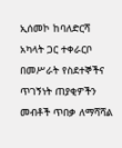ኢሰመኮ ከባለድርሻ አካላት ጋር ተቀራርቦ በመሥራት የስደተኞችና ጥገኝነት ጠያቂዎችን መብቶች ጥበቃ ለማሻሻል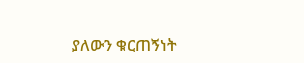ያለውን ቁርጠኝነት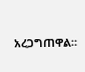አረጋግጠዋል።